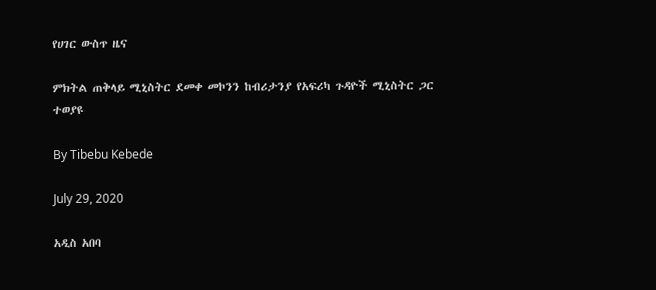የሀገር ውስጥ ዜና

ምክትል ጠቅላይ ሚኒስትር ደመቀ መኮንን ከብሪታንያ የአፍሪካ ጉዳዮች ሚኒስትር ጋር ተወያዩ

By Tibebu Kebede

July 29, 2020

አዲስ አበባ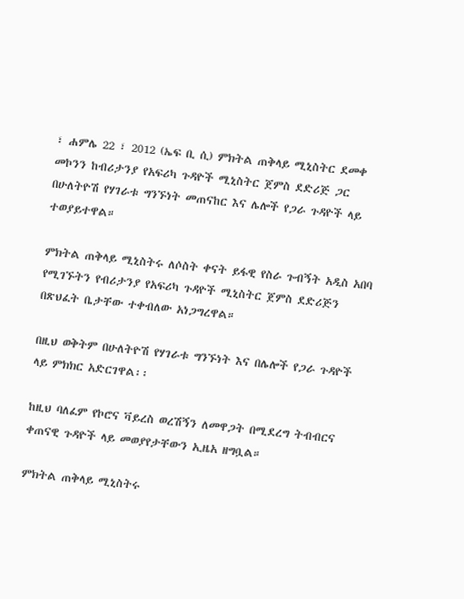፣ ሐምሌ 22 ፣ 2012 (ኤፍ ቢ ሲ) ምክትል ጠቅላይ ሚኒስትር ደመቀ መኮንን ከብሪታንያ የአፍሪካ ጉዳዮች ሚኒስትር ጀምስ ደድሪጅ ጋር በሁለትዮሽ የሃገራቱ ግንኙነት መጠናከር እና ሌሎች የጋራ ጉዳዮች ላይ ተወያይተዋል።

ምክትል ጠቅላይ ሚኒስትሩ ለሶስት ቀናት ይፋዊ የስራ ጉብኝት አዲስ አበባ የሚገኙትን የብሪታንያ የአፍሪካ ጉዳዮች ሚኒስትር ጀምስ ደድሪጅን በጽህፈት ቤታቸው ተቀብለው አነጋግረዋል።

በዚህ ወቅትም በሁለትዮሽ የሃገራቱ ግንኙነት እና በሌሎች የጋራ ጉዳዮች ላይ ምክክር አድርገዋል፡፡

ከዚህ ባለፈም የኮሮና ቫይረስ ወረሽኝን ለመዋጋት በሚደረግ ትብብርና ቀጠናዊ ጉዳዮች ላይ መወያየታቸውን ኢዜአ ዘግቧል።

ምክትል ጠቅላይ ሚኒስትሩ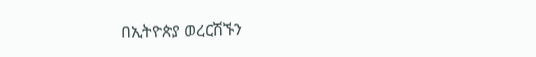በኢትዮጵያ ወረርሽኙን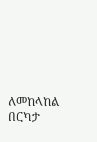ለመከላከል በርካታ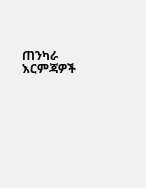ጠንካራ እርምጃዎች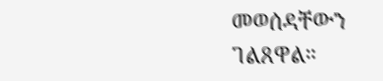መወሰዳቸውን ገልጸዋል።